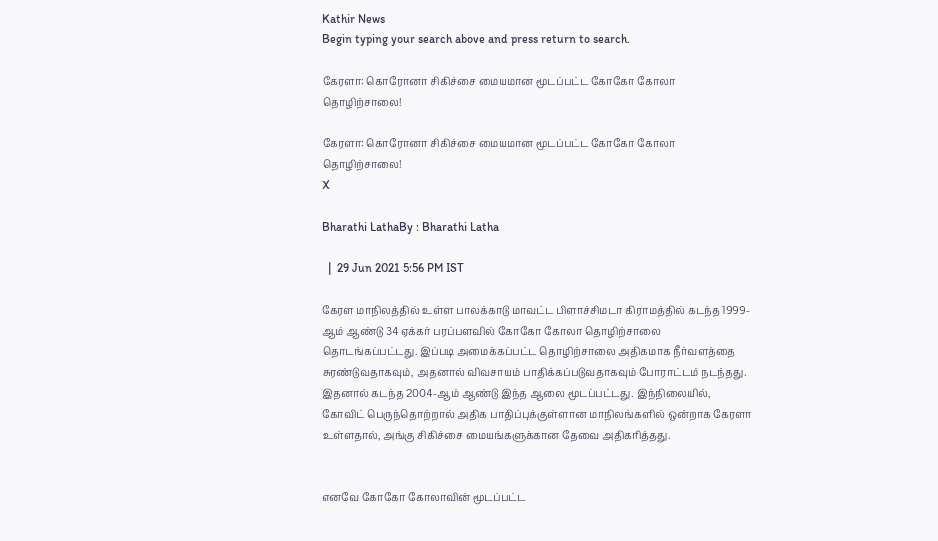Kathir News
Begin typing your search above and press return to search.

கேரளா: கொரோனா சிகிச்சை மையமான மூடப்பட்ட கோகோ கோலா தொழிற்சாலை!

கேரளா: கொரோனா சிகிச்சை மையமான மூடப்பட்ட கோகோ கோலா தொழிற்சாலை!
X

Bharathi LathaBy : Bharathi Latha

  |  29 Jun 2021 5:56 PM IST

கேரள மாநிலத்தில் உள்ள பாலக்காடு மாவட்ட பிளாச்சிமடா கிராமத்தில் கடந்த 1999-ஆம் ஆண்டு 34 ஏக்கர் பரப்பளவில் கோகோ கோலா தொழிற்சாலை தொடங்கப்பட்டது. இப்படி அமைக்கப்பட்ட தொழிற்சாலை அதிகமாக நீர்வளத்தை சுரண்டுவதாகவும், அதனால் விவசாயம் பாதிக்கப்படுவதாகவும் போராட்டம் நடந்தது. இதனால் கடந்த 2004-ஆம் ஆண்டு இந்த ஆலை மூடப்பட்டது. இந்நிலையில், கோவிட் பெருந்தொற்றால் அதிக பாதிப்புக்குள்ளான மாநிலங்களில் ஒன்றாக கேரளா உள்ளதால், அங்கு சிகிச்சை மையங்களுக்கான தேவை அதிகரித்தது.


எனவே கோகோ கோலாவின் மூடப்பட்ட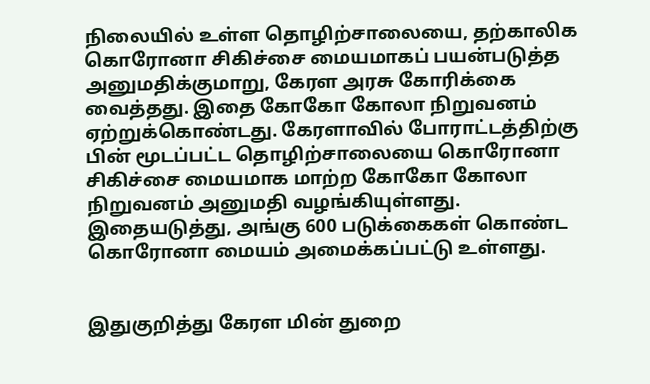நிலையில் உள்ள தொழிற்சாலையை, தற்காலிக கொரோனா சிகிச்சை மையமாகப் பயன்படுத்த அனுமதிக்குமாறு, கேரள அரசு கோரிக்கை வைத்தது. இதை கோகோ கோலா நிறுவனம் ஏற்றுக்கொண்டது. கேரளாவில் போராட்டத்திற்கு பின் மூடப்பட்ட தொழிற்சாலையை கொரோனா சிகிச்சை மையமாக மாற்ற கோகோ கோலா நிறுவனம் அனுமதி வழங்கியுள்ளது. இதையடுத்து, அங்கு 600 படுக்கைகள் கொண்ட கொரோனா மையம் அமைக்கப்பட்டு உள்ளது.


இதுகுறித்து கேரள மின் துறை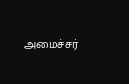அமைச்சர்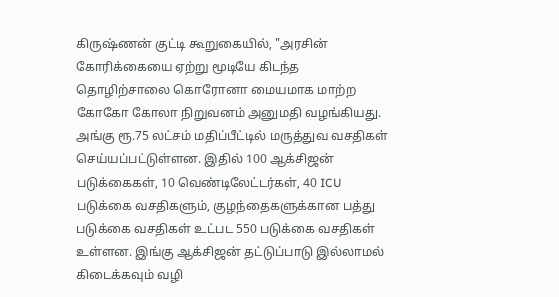கிருஷ்ணன் குட்டி கூறுகையில், "அரசின் கோரிக்கையை ஏற்று மூடியே கிடந்த தொழிற்சாலை கொரோனா மையமாக மாற்ற கோகோ கோலா நிறுவனம் அனுமதி வழங்கியது. அங்கு ரூ.75 லட்சம் மதிப்பீட்டில் மருத்துவ வசதிகள் செய்யப்பட்டுள்ளன. இதில் 100 ஆக்சிஜன் படுக்கைகள், 10 வெண்டிலேட்டர்கள், 40 ICU படுக்கை வசதிகளும், குழந்தைகளுக்கான பத்து படுக்கை வசதிகள் உட்பட 550 படுக்கை வசதிகள் உள்ளன. இங்கு ஆக்சிஜன் தட்டுப்பாடு இல்லாமல் கிடைக்கவும் வழி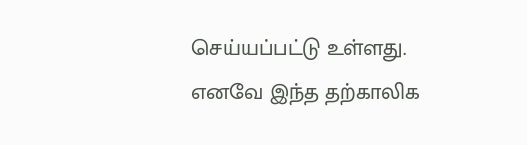செய்யப்பட்டு உள்ளது. எனவே இந்த தற்காலிக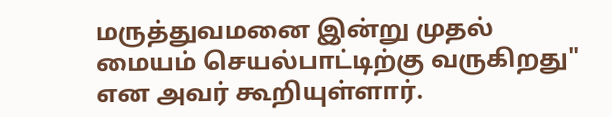மருத்துவமனை இன்று முதல் மையம் செயல்பாட்டிற்கு வருகிறது" என அவர் கூறியுள்ளார்.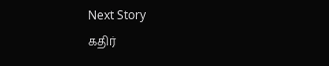Next Story
கதிர்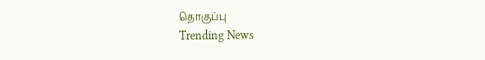தொகுப்பு
Trending News